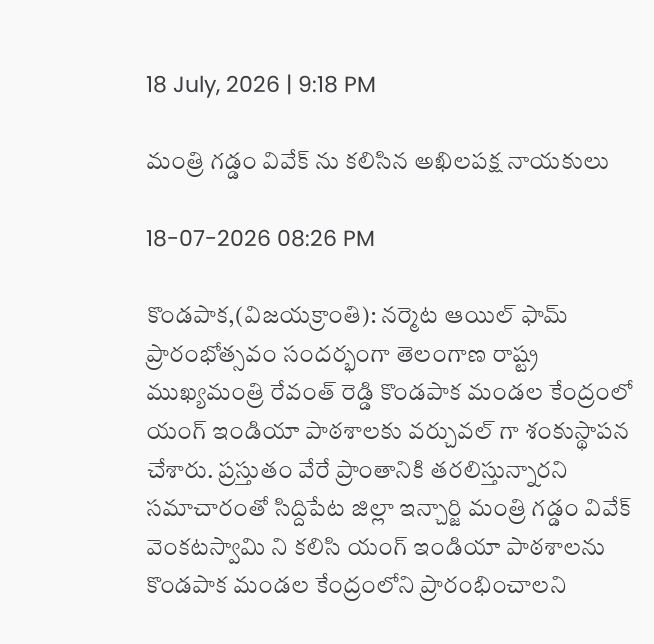18 July, 2026 | 9:18 PM

మంత్రి గడ్డం వివేక్ ను కలిసిన అఖిలపక్ష నాయకులు

18-07-2026 08:26 PM

కొండపాక,(విజయక్రాంతి): నర్మెట ఆయిల్ ఫామ్ ప్రారంభోత్సవం సందర్భంగా తెలంగాణ రాష్ట్ర ముఖ్యమంత్రి రేవంత్ రెడ్డి కొండపాక మండల కేంద్రంలో యంగ్ ఇండియా పాఠశాలకు వర్చువల్ గా శంకుస్థాపన చేశారు. ప్రస్తుతం వేరే ప్రాంతానికి తరలిస్తున్నారని సమాచారంతో సిద్దిపేట జిల్లా ఇన్చార్జి మంత్రి గడ్డం వివేక్ వెంకటస్వామి ని కలిసి యంగ్ ఇండియా పాఠశాలను కొండపాక మండల కేంద్రంలోని ప్రారంభించాలని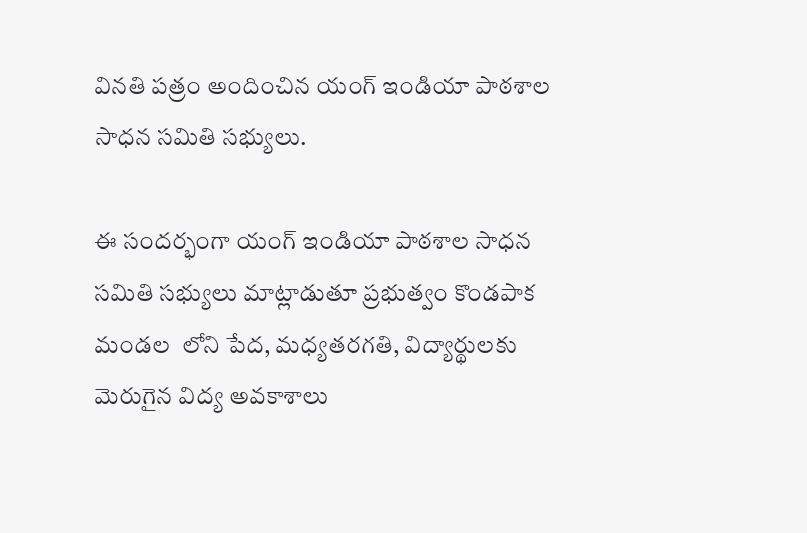వినతి పత్రం అందించిన యంగ్ ఇండియా పాఠశాల సాధన సమితి సభ్యులు.

ఈ సందర్భంగా యంగ్ ఇండియా పాఠశాల సాధన సమితి సభ్యులు మాట్లాడుతూ ప్రభుత్వం కొండపాక మండల  లోని పేద, మధ్యతరగతి, విద్యార్థులకు మెరుగైన విద్య అవకాశాలు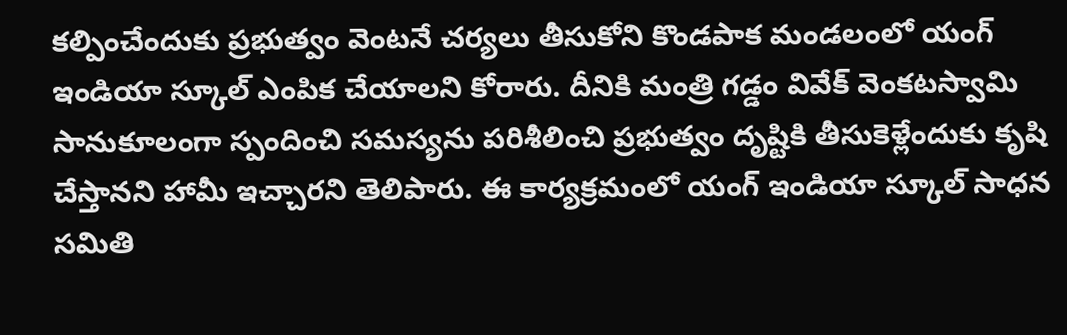కల్పించేందుకు ప్రభుత్వం వెంటనే చర్యలు తీసుకోని కొండపాక మండలంలో యంగ్ ఇండియా స్కూల్ ఎంపిక చేయాలని కోరారు. దీనికి మంత్రి గడ్డం వివేక్ వెంకటస్వామి సానుకూలంగా స్పందించి సమస్యను పరిశీలించి ప్రభుత్వం దృష్టికి తీసుకెళ్లేందుకు కృషి చేస్తానని హామీ ఇచ్చారని తెలిపారు. ఈ కార్యక్రమంలో యంగ్ ఇండియా స్కూల్ సాధన సమితి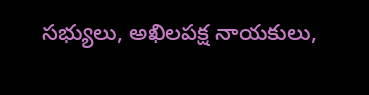సభ్యులు, అఖిలపక్ష నాయకులు,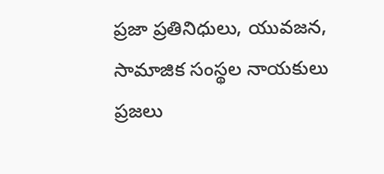ప్రజా ప్రతినిధులు, యువజన, సామాజిక సంస్థల నాయకులు ప్రజలు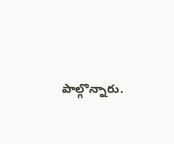పాల్గొన్నారు.